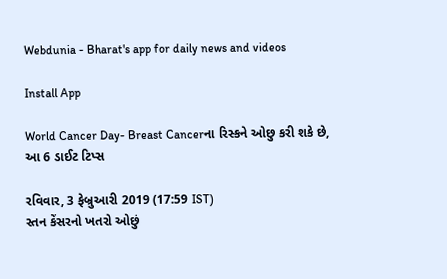Webdunia - Bharat's app for daily news and videos

Install App

World Cancer Day- Breast Cancerના રિસ્કને ઓછુ કરી શકે છે, આ 6 ડાઈટ ટિપ્સ

રવિવાર, 3 ફેબ્રુઆરી 2019 (17:59 IST)
સ્તન કેંસરનો ખતરો ઓછું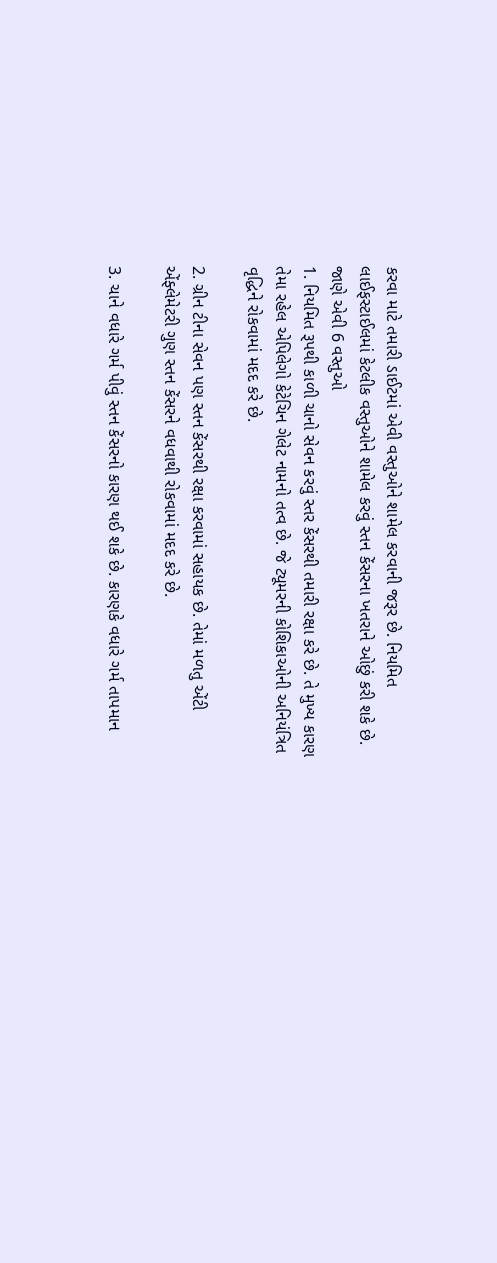કરવા માટે તમારી ડાઈટમાં એવી વસ્તુઓને શામેલ કરવાની જરૂર છે. નિયમિત લાઈફસ્ટાઈલમાં કેટલીક વસ્તુઓને શામેલ કરવું સ્તન કેંસરના ખતરાને ઓછું કરી શકે છે. જાણે એવી 6 વસ્તુઓ
1. નિયમિત રૂપથી કાળી ચાનો સેવન કરવું સ્તર કેંસરથી તમારી રક્ષા કરે છે. તે મુખ્ય કારણ તેમા રહેલ એપિલેગો કેટેચિન ગેલેટ નામનો તત્વ છે. જે ટ્યૂમરની કોશિકાઓની અનિયંત્રિત વૃદ્ધિને રોકવામાં મદદ કરે છે.

2. ગ્રીન ટીના સેવન પણ સ્તન કેંસરથી રક્ષા કરવામાં સહાયક છે. તેમાં મળતુ એંટી એંફ્લેમેટરી ગુણ સ્તન કેંસરને વધવાથી રોકવામાં મદદ કરે છે.

3. ચાને વધારે ગર્મ પીવું સ્તન કેંસરનો કારણ થઈ શકે છે. કારણકે વધારે ગર્મ તાપમાન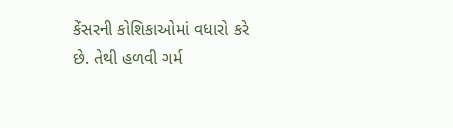કેંસરની કોશિકાઓમાં વધારો કરે છે. તેથી હળવી ગર્મ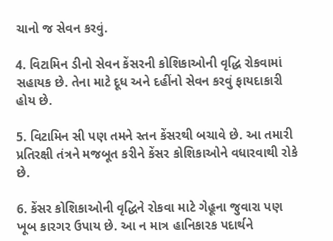ચાનો જ સેવન કરવું.

4. વિટામિન ડીનો સેવન કેંસરની કોશિકાઓની વૃદ્ધિ રોકવામાં સહાયક છે. તેના માટે દૂધ અને દહીંનો સેવન કરવું ફાયદાકારી હોય છે.

5. વિટામિન સી પણ તમને સ્તન કેંસરથી બચાવે છે. આ તમારી પ્રતિરક્ષી તંત્રને મજબૂત કરીને કેંસર કોશિકાઓને વધારવાથી રોકે છે.

6. કેંસર કોશિકાઓની વૃદ્ધિને રોકવા માટે ગેહૂના જુવારા પણ ખૂબ કારગર ઉપાય છે. આ ન માત્ર હાનિકારક પદાર્થને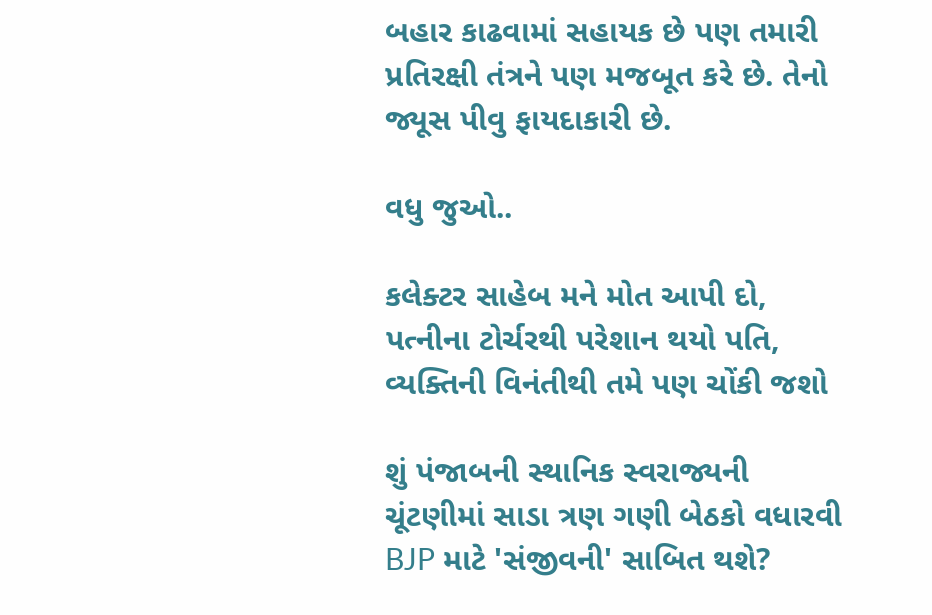બહાર કાઢવામાં સહાયક છે પણ તમારી પ્રતિરક્ષી તંત્રને પણ મજબૂત કરે છે. તેનો જ્યૂસ પીવુ ફાયદાકારી છે.

વધુ જુઓ..

કલેક્ટર સાહેબ મને મોત આપી દો, પત્નીના ટોર્ચરથી પરેશાન થયો પતિ, વ્યક્તિની વિનંતીથી તમે પણ ચોંકી જશો

શું પંજાબની સ્થાનિક સ્વરાજ્યની ચૂંટણીમાં સાડા ત્રણ ગણી બેઠકો વધારવી BJP માટે 'સંજીવની' સાબિત થશે?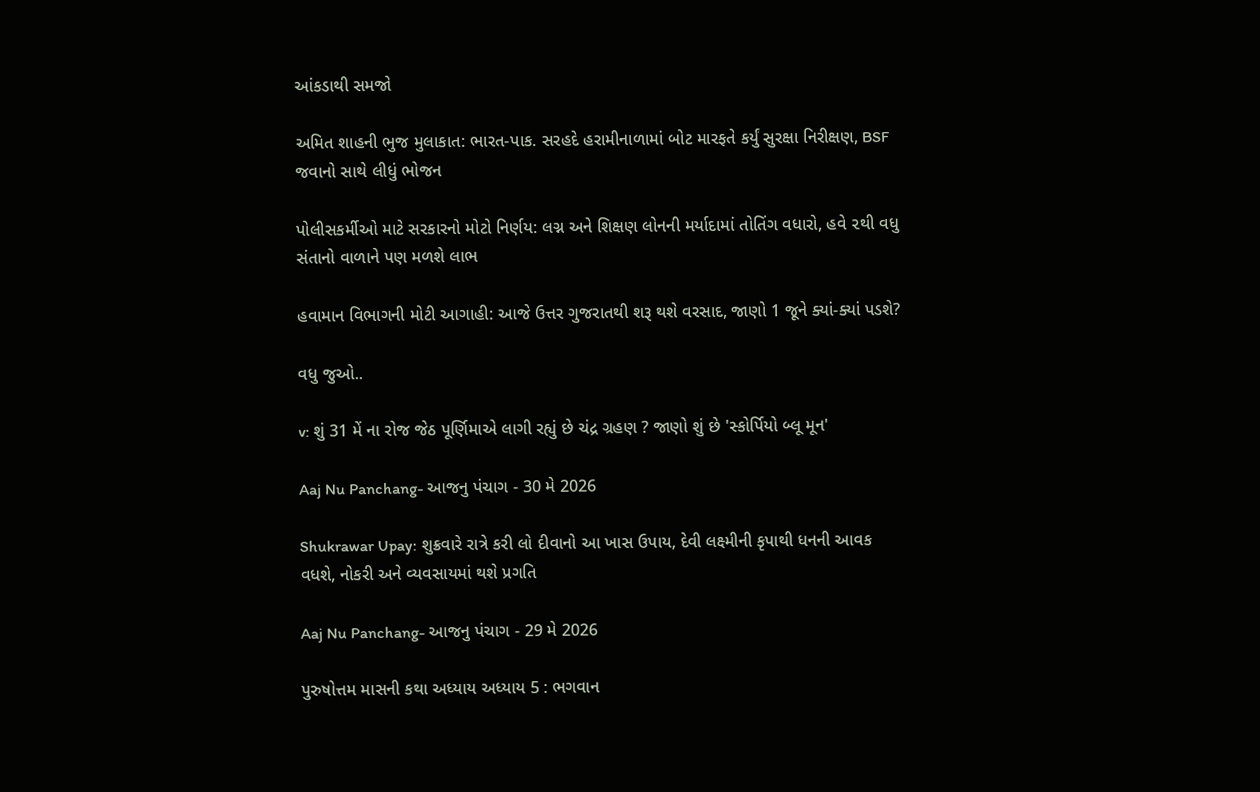આંકડાથી સમજો

અમિત શાહની ભુજ મુલાકાત: ભારત-પાક. સરહદે હરામીનાળામાં બોટ મારફતે કર્યું સુરક્ષા નિરીક્ષણ, BSF જવાનો સાથે લીધું ભોજન

પોલીસકર્મીઓ માટે સરકારનો મોટો નિર્ણય: લગ્ન અને શિક્ષણ લોનની મર્યાદામાં તોતિંગ વધારો, હવે ૨થી વધુ સંતાનો વાળાને પણ મળશે લાભ

હવામાન વિભાગની મોટી આગાહી: આજે ઉત્તર ગુજરાતથી શરૂ થશે વરસાદ, જાણો 1 જૂને ક્યાં-ક્યાં પડશે?

વધુ જુઓ..

v: શું 31 મેં ના રોજ જેઠ પૂર્ણિમાએ લાગી રહ્યું છે ચંદ્ર ગ્રહણ ? જાણો શું છે 'સ્કોર્પિયો બ્લૂ મૂન'

Aaj Nu Panchang- આજનુ પંચાગ - 30 મે 2026

Shukrawar Upay: શુક્રવારે રાત્રે કરી લો દીવાનો આ ખાસ ઉપાય, દેવી લક્ષ્મીની કૃપાથી ધનની આવક વધશે, નોકરી અને વ્યવસાયમાં થશે પ્રગતિ

Aaj Nu Panchang- આજનુ પંચાગ - 29 મે 2026

પુરુષોત્તમ માસની કથા અધ્યાય અધ્યાય 5 : ભગવાન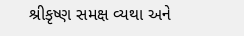શ્રીકૃષ્ણ સમક્ષ વ્યથા અને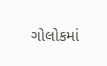ગોલોકમાં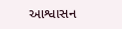આશ્વાસન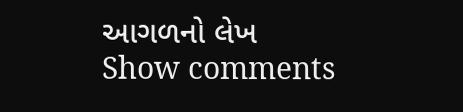આગળનો લેખ
Show comments